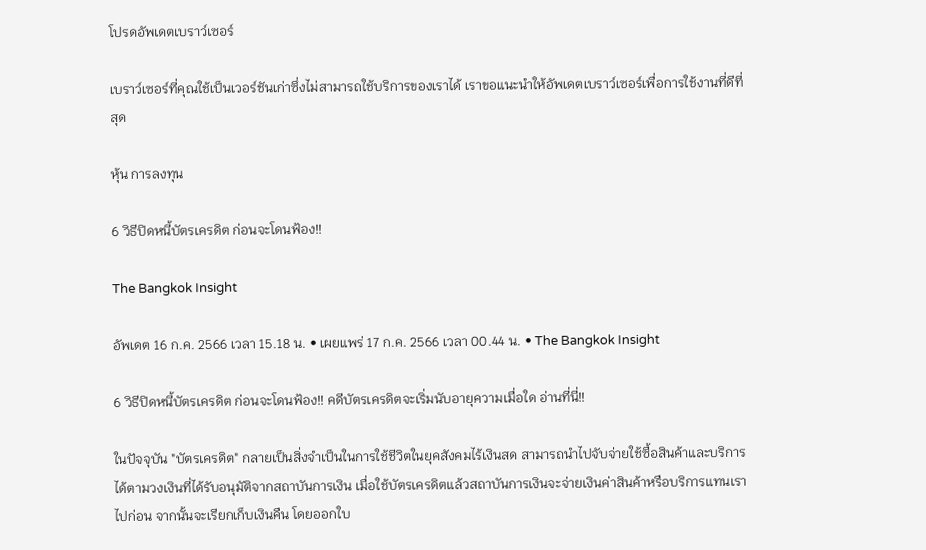โปรดอัพเดตเบราว์เซอร์

เบราว์เซอร์ที่คุณใช้เป็นเวอร์ชันเก่าซึ่งไม่สามารถใช้บริการของเราได้ เราขอแนะนำให้อัพเดตเบราว์เซอร์เพื่อการใช้งานที่ดีที่สุด

หุ้น การลงทุน

6 วิธีปิดหนี้บัตรเครดิต ก่อนจะโดนฟ้อง!!

The Bangkok Insight

อัพเดต 16 ก.ค. 2566 เวลา 15.18 น. • เผยแพร่ 17 ก.ค. 2566 เวลา 00.44 น. • The Bangkok Insight

6 วิธีปิดหนี้บัตรเครดิต ก่อนจะโดนฟ้อง!! คดีบัตรเครดิตจะเริ่มนับอายุความเมื่อใด อ่านที่นี่!!

ในปัจจุบัน "บัตรเครดิต" กลายเป็นสิ่งจำเป็นในการใช้ชีวิตในยุคสังคมไร้เงินสด สามารถนำไปจับจ่ายใช้ซื้อสินค้าและบริการได้ตามวงเงินที่ได้รับอนุมัติจากสถาบันการเงิน เมื่อใช้บัตรเครดิตแล้วสถาบันการเงินจะจ่ายเงินค่าสินค้าหรือบริการแทนเราไปก่อน จากนั้นจะเรียกเก็บเงินคืน โดยออกใบ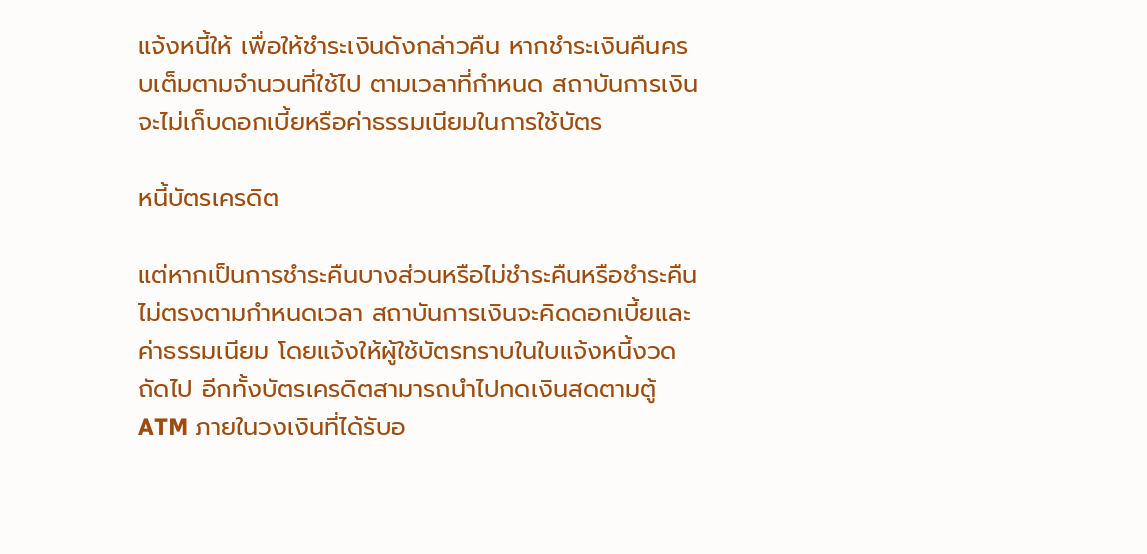แจ้งหนี้ให้ เพื่อให้ชำระเงินดังกล่าวคืน หากชำระเงินคืนครบเต็มตามจำนวนที่ใช้ไป ตามเวลาที่กำหนด สถาบันการเงินจะไม่เก็บดอกเบี้ยหรือค่าธรรมเนียมในการใช้บัตร

หนี้บัตรเครดิต

แต่หากเป็นการชำระคืนบางส่วนหรือไม่ชำระคืนหรือชำระคืนไม่ตรงตามกำหนดเวลา สถาบันการเงินจะคิดดอกเบี้ยและค่าธรรมเนียม โดยแจ้งให้ผู้ใช้บัตรทราบในใบแจ้งหนี้งวดถัดไป อีกทั้งบัตรเครดิตสามารถนำไปกดเงินสดตามตู้ ATM ภายในวงเงินที่ได้รับอ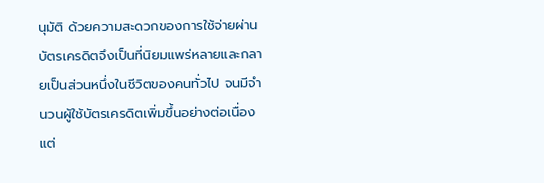นุมัติ ด้วยความสะดวกของการใช้จ่ายผ่านบัตรเครดิตจึงเป็นที่นิยมแพร่หลายและกลายเป็นส่วนหนึ่งในชีวิตของคนทั่วไป จนมีจำนวนผู้ใช้บัตรเครดิตเพิ่มขึ้นอย่างต่อเนื่อง แต่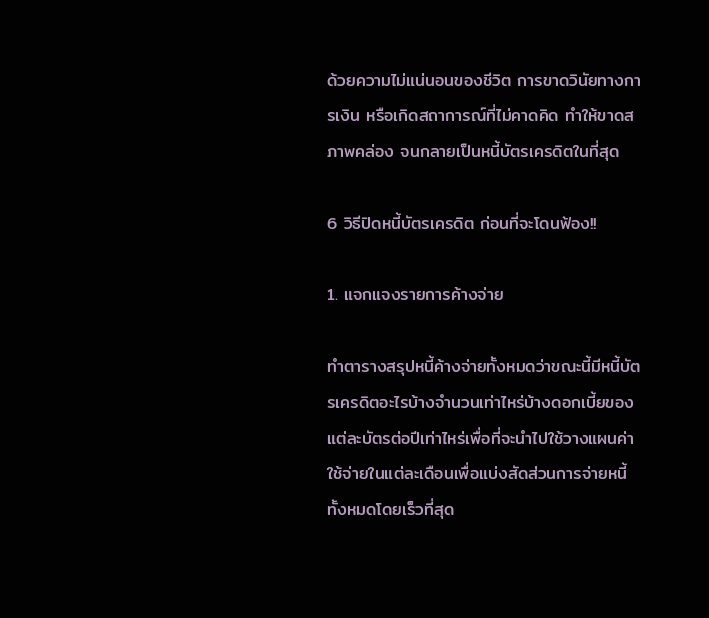ด้วยความไม่แน่นอนของชีวิต การขาดวินัยทางการเงิน หรือเกิดสถาการณ์ที่ไม่คาดคิด ทำให้ขาดสภาพคล่อง จนกลายเป็นหนี้บัตรเครดิตในที่สุด

6 วิธีปิดหนี้บัตรเครดิต ก่อนที่จะโดนฟ้อง!!

1. แจกแจงรายการค้างจ่าย

ทำตารางสรุปหนี้ค้างจ่ายทั้งหมดว่าขณะนี้มีหนี้บัตรเครดิตอะไรบ้างจำนวนเท่าไหร่บ้างดอกเบี้ยของแต่ละบัตรต่อปีเท่าไหร่เพื่อที่จะนำไปใช้วางแผนค่าใช้จ่ายในแต่ละเดือนเพื่อแบ่งสัดส่วนการจ่ายหนี้ทั้งหมดโดยเร็วที่สุด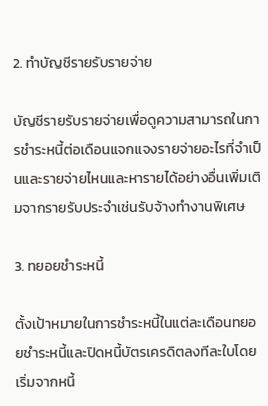2. ทำบัญชีรายรับรายจ่าย

บัญชีรายรับรายจ่ายเพื่อดูความสามารถในการชำระหนี้ต่อเดือนแจกแจงรายจ่ายอะไรที่จำเป็นและรายจ่ายไหนและหารายได้อย่างอื่นเพิ่มเติมจากรายรับประจำเช่นรับจ้างทำงานพิเศษ

3. ทยอยชำระหนี้

ตั้งเป้าหมายในการชำระหนี้ในแต่ละเดือนทยอยชำระหนี้และปิดหนี้บัตรเครดิตลงทีละใบโดยเริ่มจากหนี้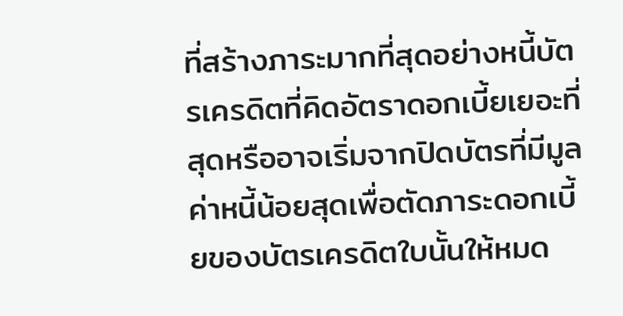ที่สร้างภาระมากที่สุดอย่างหนี้บัตรเครดิตที่คิดอัตราดอกเบี้ยเยอะที่สุดหรืออาจเริ่มจากปิดบัตรที่มีมูลค่าหนี้น้อยสุดเพื่อตัดภาระดอกเบี้ยของบัตรเครดิตใบนั้นให้หมด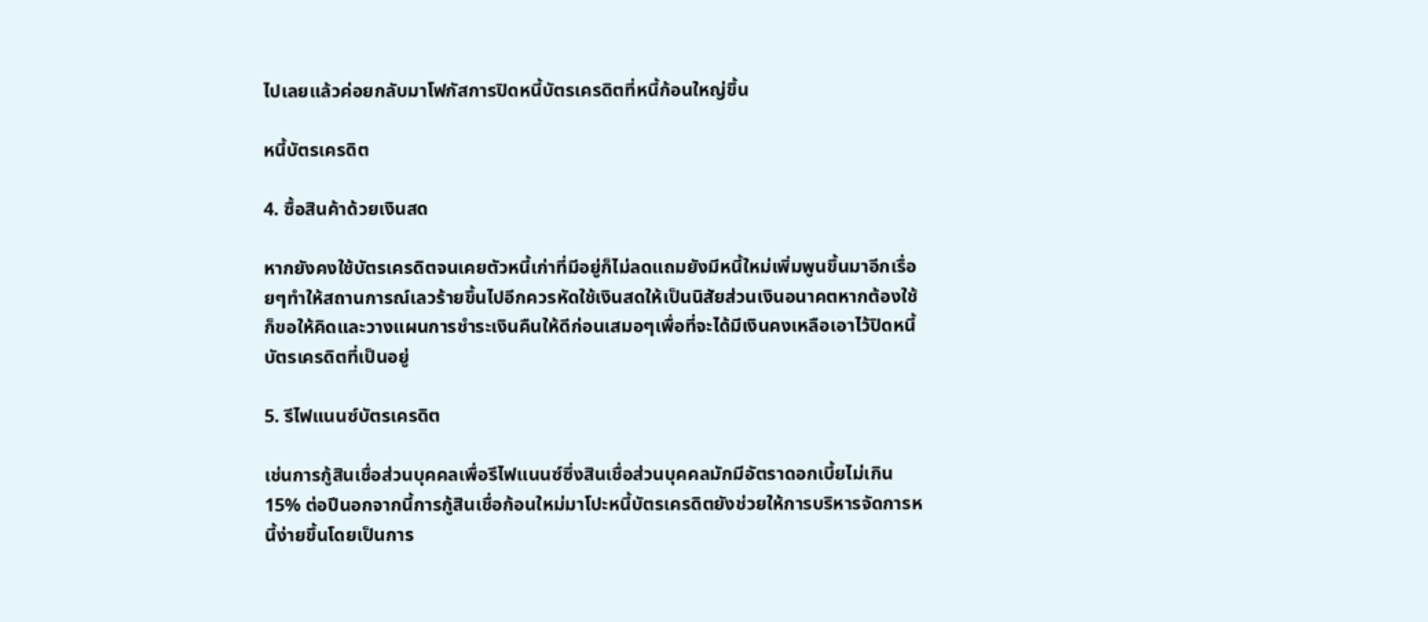ไปเลยแล้วค่อยกลับมาโฟกัสการปิดหนี้บัตรเครดิตที่หนี้ก้อนใหญ่ขึ้น

หนี้บัตรเครดิต

4. ซื้อสินค้าด้วยเงินสด

หากยังคงใช้บัตรเครดิตจนเคยตัวหนี้เก่าที่มีอยู่ก็ไม่ลดแถมยังมีหนี้ใหม่เพิ่มพูนขึ้นมาอีกเรื่อยๆทำให้สถานการณ์เลวร้ายขึ้นไปอีกควรหัดใช้เงินสดให้เป็นนิสัยส่วนเงินอนาคตหากต้องใช้ก็ขอให้คิดและวางแผนการชำระเงินคืนให้ดีก่อนเสมอๆเพื่อที่จะได้มีเงินคงเหลือเอาไว้ปิดหนี้บัตรเครดิตที่เป็นอยู่

5. รีไฟแนนซ์บัตรเครดิต

เช่นการกู้สินเชื่อส่วนบุคคลเพื่อรีไฟแนนซ์ซึ่งสินเชื่อส่วนบุคคลมักมีอัตราดอกเบี้ยไม่เกิน 15% ต่อปีนอกจากนี้การกู้สินเชื่อก้อนใหม่มาโปะหนี้บัตรเครดิตยังช่วยให้การบริหารจัดการหนี้ง่ายขึ้นโดยเป็นการ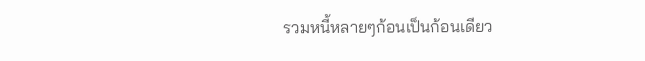รวมหนี้หลายๆก้อนเป็นก้อนเดียว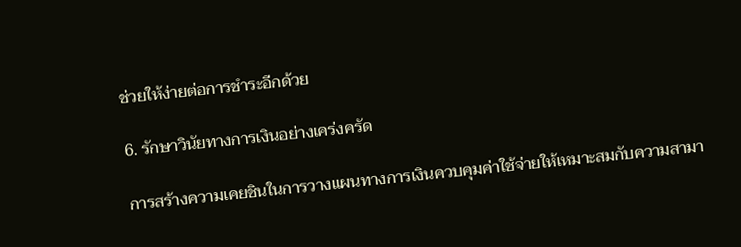ช่วยให้ง่ายต่อการชำระอีกด้วย

6. รักษาวินัยทางการเงินอย่างเคร่งครัด

การสร้างความเคยชินในการวางแผนทางการเงินควบคุมค่าใช้จ่ายให้เหมาะสมกับความสามา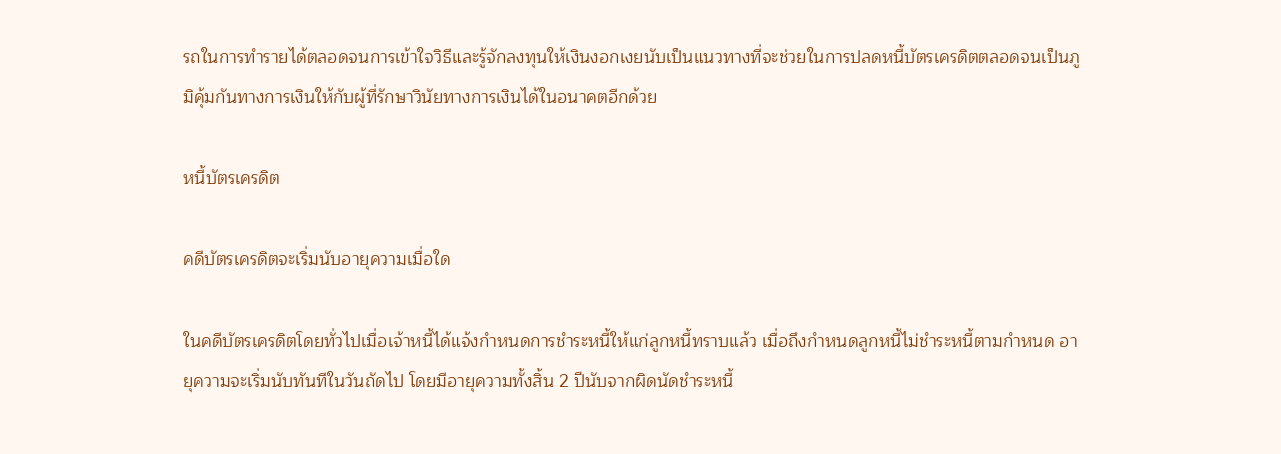รถในการทำรายได้ตลอดจนการเข้าใจวิธีและรู้จักลงทุนให้เงินงอกเงยนับเป็นแนวทางที่จะช่วยในการปลดหนี้บัตรเครดิตตลอดจนเป็นภูมิคุ้มกันทางการเงินให้กับผู้ที่รักษาวินัยทางการเงินได้ในอนาคตอีกด้วย

หนี้บัตรเครดิต

คดีบัตรเครดิตจะเริ่มนับอายุความเมื่อใด

ในคดีบัตรเครดิตโดยทั่วไปเมื่อเจ้าหนี้ได้แจ้งกำหนดการชำระหนี้ให้แก่ลูกหนี้ทราบแล้ว เมื่อถึงกำหนดลูกหนี้ไม่ชำระหนี้ตามกำหนด อายุความจะเริ่มนับทันทีในวันถัดไป โดยมีอายุความทั้งสิ้น 2 ปีนับจากผิดนัดชำระหนี้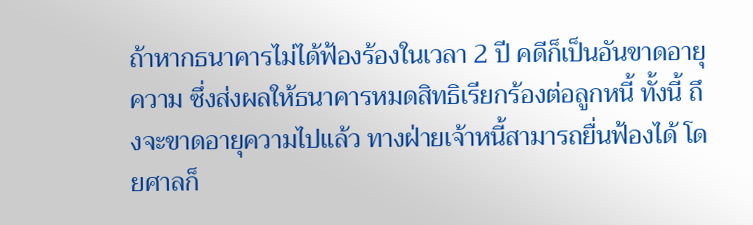ถ้าหากธนาคารไม่ได้ฟ้องร้องในเวลา 2 ปี คดีก็เป็นอันขาดอายุความ ซึ่งส่งผลให้ธนาคารหมดสิทธิเรียกร้องต่อลูกหนี้ ทั้งนี้ ถึงจะขาดอายุความไปแล้ว ทางฝ่ายเจ้าหนี้สามารถยื่นฟ้องได้ โดยศาลก็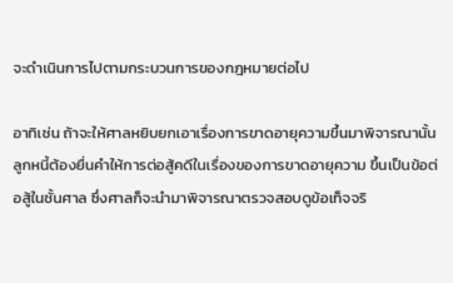จะดำเนินการไปตามกระบวนการของกฎหมายต่อไป

อาทิเช่น ถ้าจะให้ศาลหยิบยกเอาเรื่องการขาดอายุความขึ้นมาพิจารณานั้น ลูกหนี้ต้องยื่นคำให้การต่อสู้คดีในเรื่องของการขาดอายุความ ขึ้นเป็นข้อต่อสู้ในชั้นศาล ซึ่งศาลก็จะนำมาพิจารณาตรวจสอบดูข้อเท็จจริ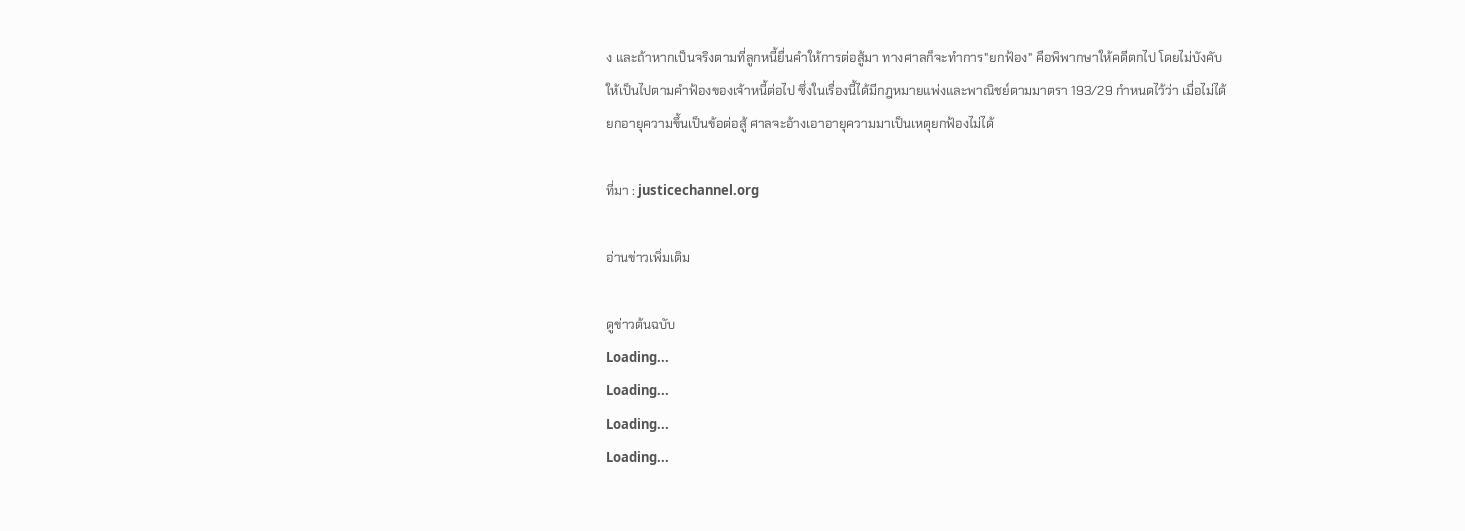ง และถ้าหากเป็นจริงตามที่ลูกหนี้ยื่นคำให้การต่อสู้มา ทางศาลก็จะทำการ"ยกฟ้อง" คือพิพากษาให้คดีตกไป โดยไม่บังคับให้เป็นไปตามคําฟ้องของเจ้าหนี้ต่อไป ซึ่งในเรื่องนี้ได้มีกฎหมายแพ่งและพาณิชย์ตามมาตรา 193/29 กำหนดไว้ว่า เมื่อไม่ได้ยกอายุความขึ้นเป็นข้อต่อสู้ ศาลจะอ้างเอาอายุความมาเป็นเหตุยกฟ้องไม่ได้

ที่มา : justicechannel.org

อ่านข่าวเพิ่มเติม

ดูข่าวต้นฉบับ
Loading...
Loading...
Loading...
Loading...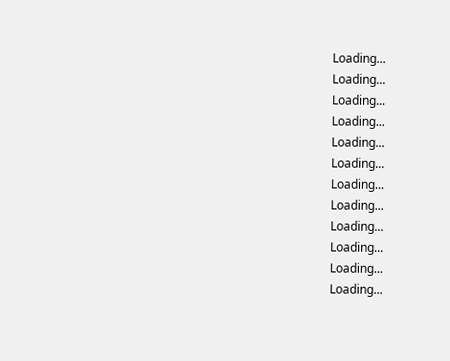Loading...
Loading...
Loading...
Loading...
Loading...
Loading...
Loading...
Loading...
Loading...
Loading...
Loading...
Loading...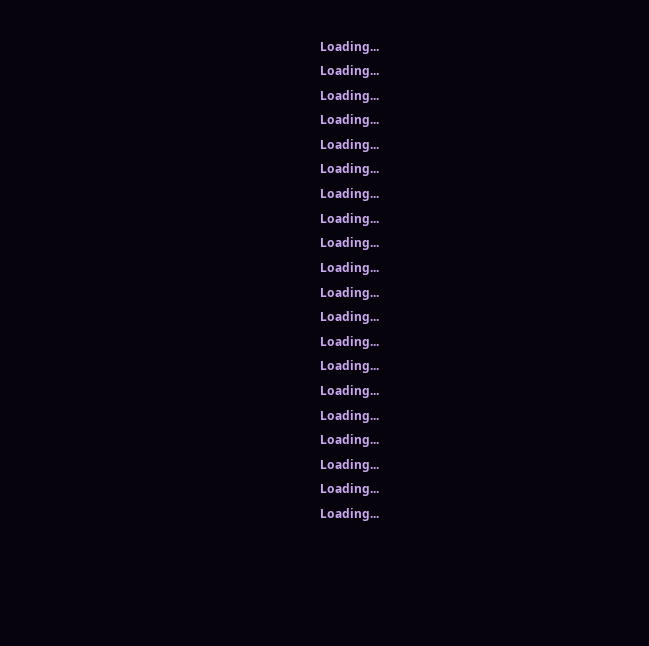Loading...
Loading...
Loading...
Loading...
Loading...
Loading...
Loading...
Loading...
Loading...
Loading...
Loading...
Loading...
Loading...
Loading...
Loading...
Loading...
Loading...
Loading...
Loading...
Loading...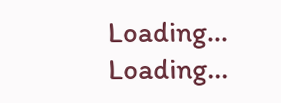Loading...
Loading...